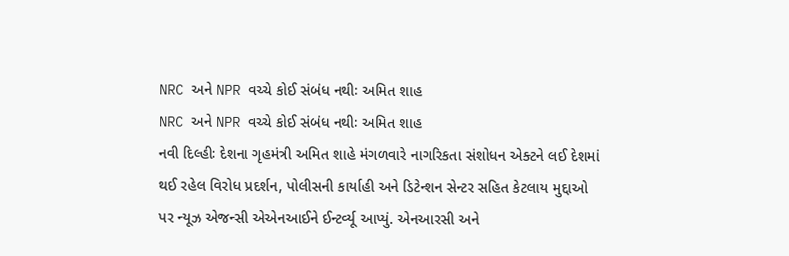NRC અને NPR વચ્ચે કોઈ સંબંધ નથીઃ અમિત શાહ
NRC અને NPR વચ્ચે કોઈ સંબંધ નથીઃ અમિત શાહ
નવી દિલ્હીઃ દેશના ગૃહમંત્રી અમિત શાહે મંગળવારે નાગરિકતા સંશોધન એક્ટને લઈ દેશમાં થઈ રહેલ વિરોધ પ્રદર્શન, પોલીસની કાર્યાહી અને ડિટેન્શન સેન્ટર સહિત કેટલાય મુદ્દાઓ પર ન્યૂઝ એજન્સી એએનઆઈને ઈન્ટર્વ્યૂ આપ્યું. એનઆરસી અને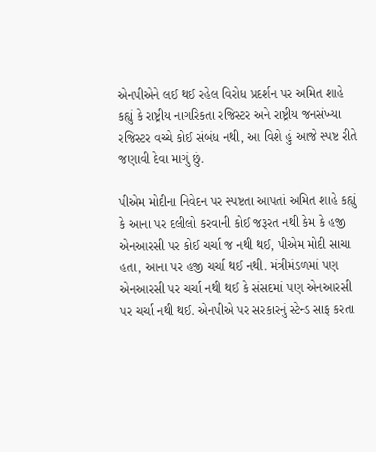એનપીએને લઈ થઈ રહેલ વિરોધ પ્રદર્શન પર અમિત શાહે કહ્યું કે રાષ્ટ્રીય નાગરિકતા રજિસ્ટર અને રાષ્ટ્રીય જનસંખ્યા રજિસ્ટર વચ્ચે કોઈ સંબંધ નથી, આ વિશે હું આજે સ્પષ્ટ રીતે જણાવી દેવા માગું છું.

પીએમ મોદીના નિવેદન પર સ્પષ્ટતા આપતાં અમિત શાહે કહ્યું કે આના પર દલીલો કરવાની કોઈ જરૂરત નથી કેમ કે હજી એનઆરસી પર કોઈ ચર્ચા જ નથી થઈ, પીએમ મોદી સાચા હતા, આના પર હજી ચર્ચા થઈ નથી. મંત્રીમંડળમાં પણ એનઆરસી પર ચર્ચા નથી થઈ કે સંસદમાં પણ એનઆરસી પર ચર્ચા નથી થઈ. એનપીએ પર સરકારનું સ્ટેન્ડ સાફ કરતા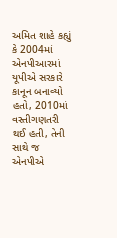અમિત શાહે કહ્યું કે 2004માં એનપીઆરમાં યૂપીએ સરકારે કાનૂન બનાવ્યો હતો, 2010માં વસ્તીગણતરી થઈ હતી, તેની સાથે જ એનપીએ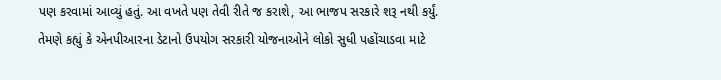પણ કરવામાં આવ્યું હતું. આ વખતે પણ તેવી રીતે જ કરાશે, આ ભાજપ સરકારે શરૂ નથી કર્યું.
તેમણે કહ્યું કે એનપીઆરના ડેટાનો ઉપયોગ સરકારી યોજનાઓને લોકો સુધી પહોંચાડવા માટે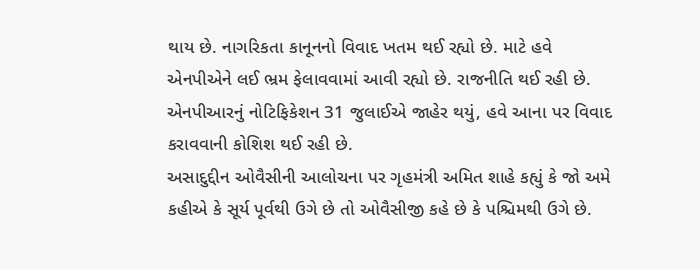થાય છે. નાગરિકતા કાનૂનનો વિવાદ ખતમ થઈ રહ્યો છે. માટે હવે એનપીએને લઈ ભ્રમ ફેલાવવામાં આવી રહ્યો છે. રાજનીતિ થઈ રહી છે. એનપીઆરનું નોટિફિકેશન 31 જુલાઈએ જાહેર થયું, હવે આના પર વિવાદ કરાવવાની કોશિશ થઈ રહી છે.
અસાદુદ્દીન ઓવૈસીની આલોચના પર ગૃહમંત્રી અમિત શાહે કહ્યું કે જો અમે કહીએ કે સૂર્ય પૂર્વથી ઉગે છે તો ઓવૈસીજી કહે છે કે પશ્ચિમથી ઉગે છે.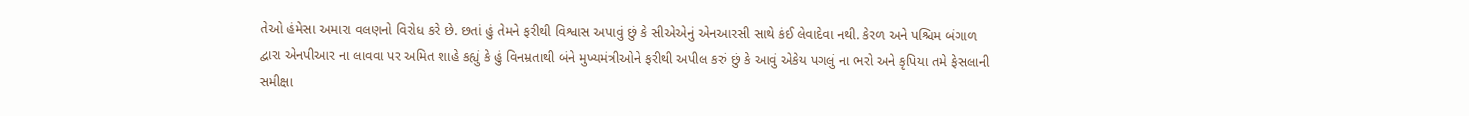તેઓ હંમેસા અમારા વલણનો વિરોધ કરે છે. છતાં હું તેમને ફરીથી વિશ્વાસ અપાવું છું કે સીએએનું એનઆરસી સાથે કંઈ લેવાદેવા નથી. કેરળ અને પશ્ચિમ બંગાળ દ્વારા એનપીઆર ના લાવવા પર અમિત શાહે કહ્યું કે હું વિનમ્રતાથી બંને મુખ્યમંત્રીઓને ફરીથી અપીલ કરું છું કે આવું એકેય પગલું ના ભરો અને કૃપિયા તમે ફેસલાની સમીક્ષા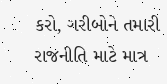કરો, ગરીબોને તમારી રાજનીતિ માટે માત્ર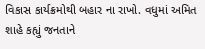વિકાસ કાર્યક્રમોથી બહાર ના રાખો. વધુમાં અમિત શાહે કહ્યું જનતાને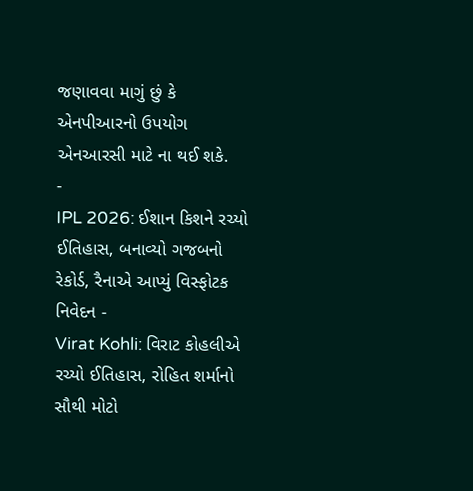જણાવવા માગું છું કે એનપીઆરનો ઉપયોગ એનઆરસી માટે ના થઈ શકે.
-
IPL 2026: ઈશાન કિશને રચ્યો ઈતિહાસ, બનાવ્યો ગજબનો રેકોર્ડ, રૈનાએ આપ્યું વિસ્ફોટક નિવેદન -
Virat Kohli: વિરાટ કોહલીએ રચ્યો ઈતિહાસ, રોહિત શર્માનો સૌથી મોટો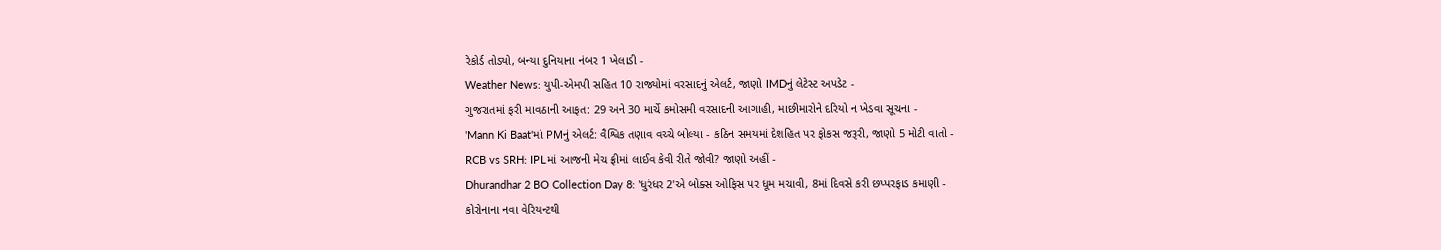રેકોર્ડ તોડ્યો, બન્યા દુનિયાના નંબર 1 ખેલાડી -
Weather News: યુપી-એમપી સહિત 10 રાજ્યોમાં વરસાદનું એલર્ટ, જાણો IMDનું લેટેસ્ટ અપડેટ -
ગુજરાતમાં ફરી માવઠાની આફત: 29 અને 30 માર્ચે કમોસમી વરસાદની આગાહી, માછીમારોને દરિયો ન ખેડવા સૂચના -
'Mann Ki Baat'માં PMનું એલર્ટ: વૈશ્વિક તણાવ વચ્ચે બોલ્યા - કઠિન સમયમાં દેશહિત પર ફોકસ જરૂરી, જાણો 5 મોટી વાતો -
RCB vs SRH: IPLમાં આજની મેચ ફ્રીમાં લાઈવ કેવી રીતે જોવી? જાણો અહીં -
Dhurandhar 2 BO Collection Day 8: 'ધુરંધર 2'એ બોક્સ ઓફિસ પર ધૂમ મચાવી, 8માં દિવસે કરી છપ્પરફાડ કમાણી -
કોરોનાના નવા વેરિયન્ટથી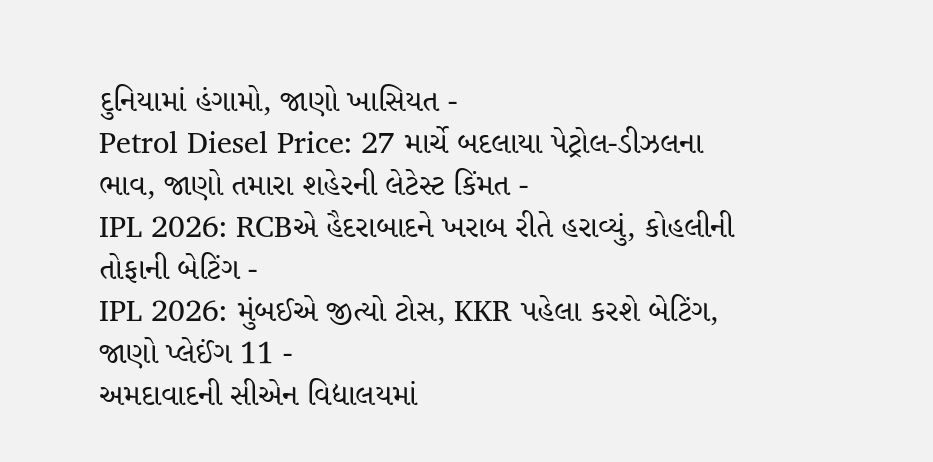દુનિયામાં હંગામો, જાણો ખાસિયત -
Petrol Diesel Price: 27 માર્ચે બદલાયા પેટ્રોલ-ડીઝલના ભાવ, જાણો તમારા શહેરની લેટેસ્ટ કિંમત -
IPL 2026: RCBએ હૈદરાબાદને ખરાબ રીતે હરાવ્યું, કોહલીની તોફાની બેટિંગ -
IPL 2026: મુંબઈએ જીત્યો ટોસ, KKR પહેલા કરશે બેટિંગ, જાણો પ્લેઈંગ 11 -
અમદાવાદની સીએન વિદ્યાલયમાં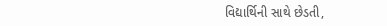વિદ્યાર્થિની સાથે છેડતી,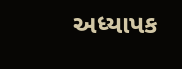અધ્યાપક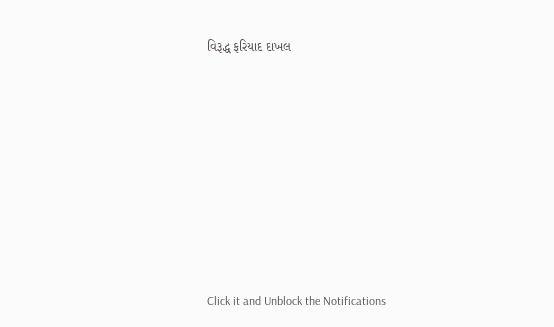વિરૂદ્ધ ફરિયાદ દાખલ









Click it and Unblock the Notifications